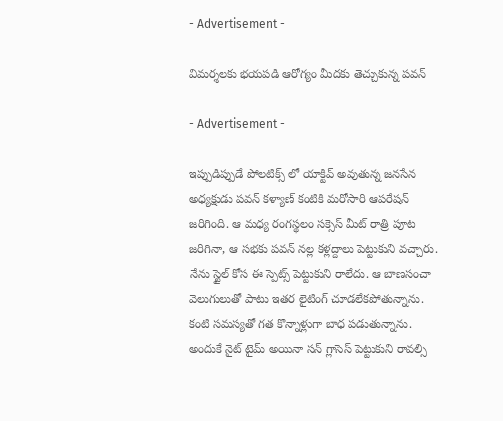- Advertisement -

విమర్శలకు భయపడి ఆరోగ్యం మీదకు తెచ్చుకున్న పవన్

- Advertisement -

ఇప్పుడిప్పుడే పోలటిక్స్ లో యాక్టివ్ అవుతున్న జనసేన అధ్యక్షుడు పవన్ కళ్యాణ్ కంటికి మరోసారి ఆపరేషన్ జరిగింది. ఆ మధ్య రంగస్థలం సక్సెస్ మీట్ రాత్రి పూట జరిగినా, ఆ సభకు పవన్ నల్ల కళ్లద్దాలు పెట్టుకుని వచ్చారు. నేను స్టైల్ కోస ఈ స్పెట్స్ పెట్టుకుని రాలేదు. ఆ బాణసంచా వెలుగులుతో పాటు ఇతర లైటింగ్ చూడలేకపోతున్నాను. కంటి సమస్యతో గత కొన్నాళ్లుగా బాధ పడుతున్నాను. అందుకే నైట్ టైమ్ అయినా సన్ గ్లాసెస్ పెట్టుకుని రావల్సి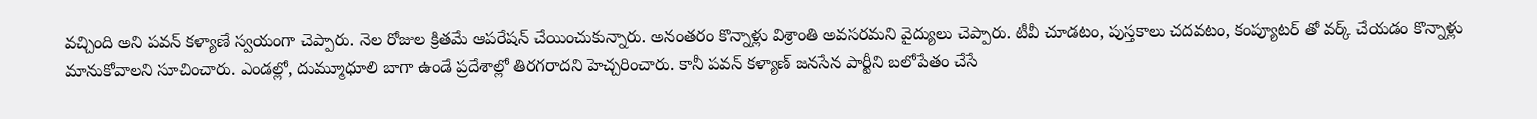వచ్చింది అని పవన్ కళ్యాణే స్వయంగా చెప్పారు. నెల రోజుల క్రితమే ఆపరేషన్ చేయించుకున్నారు. అనంతరం కొన్నాళ్లు విశ్రాంతి అవసరమని వైద్యులు చెప్పారు. టీవీ చూడటం, పుస్తకాలు చదవటం, కంప్యూటర్ తో వర్క్ చేయడం కొన్నాళ్లు మానుకోవాలని సూచించారు. ఎండల్లో, దుమ్మూధూలి బాగా ఉండే ప్రదేశాల్లో తిరగరాదని హెచ్చరించారు. కానీ పవన్ కళ్యాణ్ జనసేన పార్టీని బలోపేతం చేసే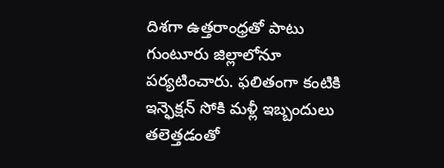దిశగా ఉత్తరాంధ్రతో పాటు గుంటూరు జిల్లాలోనూ పర్యటించారు. ఫలితంగా కంటికి ఇన్ఫెక్షన్ సోకి మళ్లీ ఇబ్బందులు తలెత్తడంతో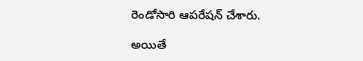రెండోసారి ఆపరేషన్ చేశారు.

అయితే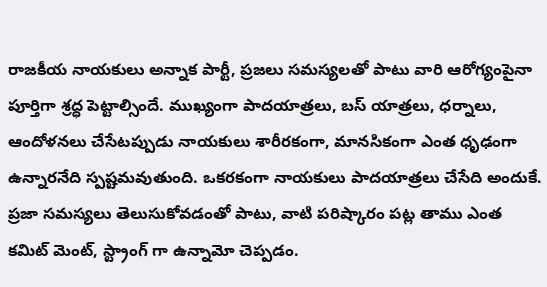రాజకీయ నాయకులు అన్నాక పార్టీ, ప్రజలు సమస్యలతో పాటు వారి ఆరోగ్యంపైనా పూర్తిగా శ్రద్ధ పెట్టాల్సిందే. ముఖ్యంగా పాదయాత్రలు, బస్ యాత్రలు, ధర్నాలు, ఆందోళనలు చేసేటప్పుడు నాయకులు శారీరకంగా, మానసికంగా ఎంత ధృఢంగా ఉన్నారనేది స్పష్టమవుతుంది. ఒకరకంగా నాయకులు పాదయాత్రలు చేసేది అందుకే. ప్రజా సమస్యలు తెలుసుకోవడంతో పాటు, వాటి పరిష్కారం పట్ల తాము ఎంత కమిట్ మెంట్, స్ట్రాంగ్ గా ఉన్నామో చెప్పడం.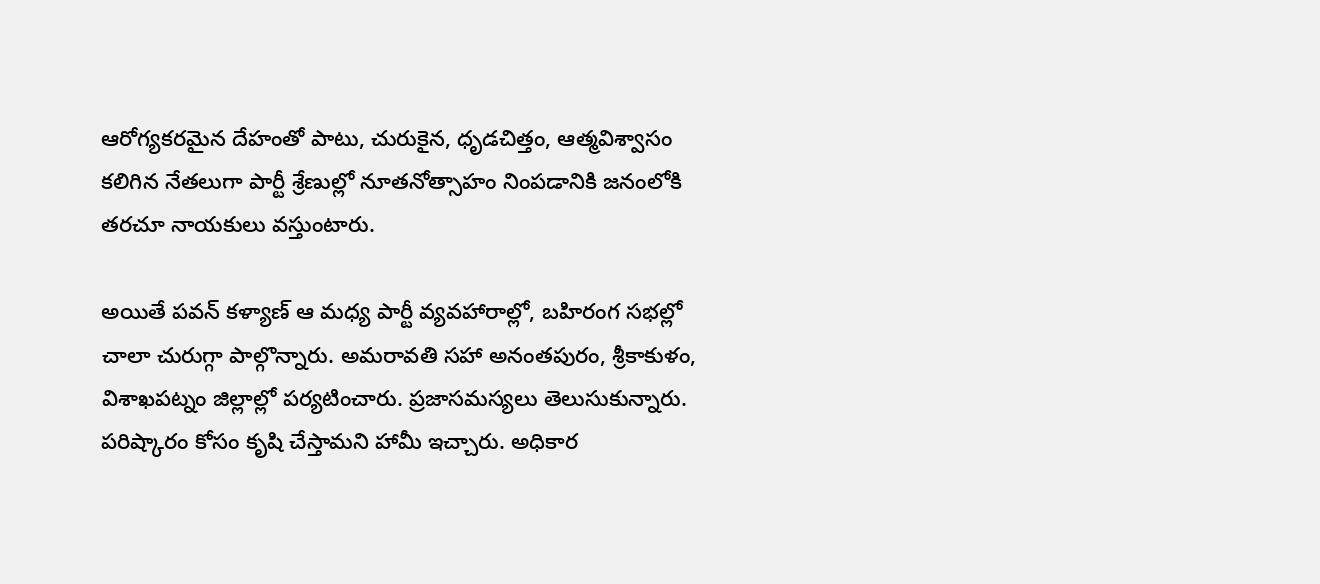ఆరోగ్యకరమైన దేహంతో పాటు, చురుకైన, ధృడచిత్తం, ఆత్మవిశ్వాసం కలిగిన నేతలుగా పార్టీ శ్రేణుల్లో నూతనోత్సాహం నింపడానికి జనంలోకి తరచూ నాయకులు వస్తుంటారు.

అయితే పవన్ కళ్యాణ్ ఆ మధ్య పార్టీ వ్యవహారాల్లో, బహిరంగ సభల్లో చాలా చురుగ్గా పాల్గొన్నారు. అమరావతి సహా అనంతపురం, శ్రీకాకుళం, విశాఖపట్నం జిల్లాల్లో పర్యటించారు. ప్రజాసమస్యలు తెలుసుకున్నారు. పరిష్కారం కోసం కృషి చేస్తామని హామీ ఇచ్చారు. అధికార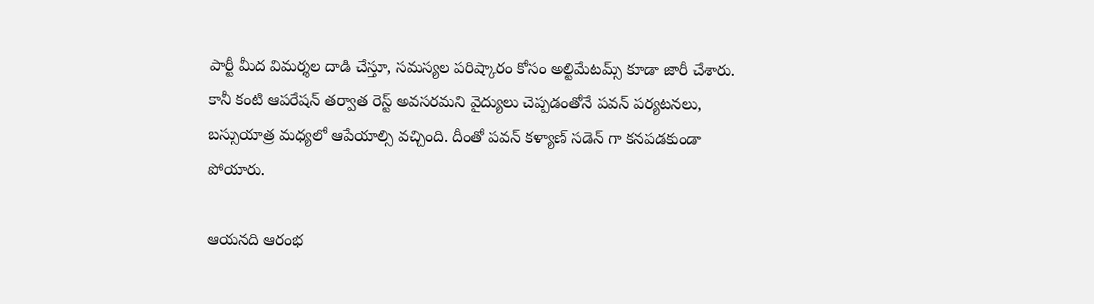పార్టీ మీద విమర్శల దాడి చేస్తూ, సమస్యల పరిష్కారం కోసం అల్టిమేటమ్స్ కూడా జారీ చేశారు. కానీ కంటి ఆపరేషన్ తర్వాత రెస్ట్ అవసరమని వైద్యులు చెప్పడంతోనే పవన్ పర్యటనలు, బస్సుయాత్ర మధ్యలో ఆపేయాల్సి వచ్చింది. దీంతో పవన్ కళ్యాణ్ సడెన్ గా కనపడకుండా పోయారు.

ఆయనది ఆరంభ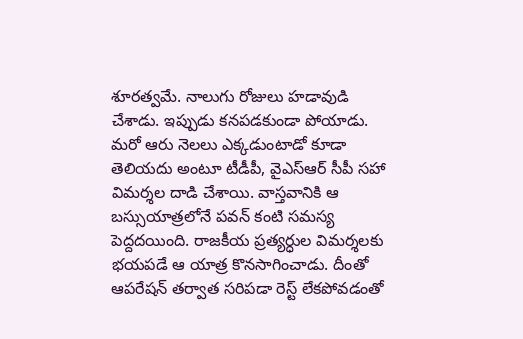శూరత్వమే. నాలుగు రోజులు హడావుడి చేశాడు. ఇప్పుడు కనపడకుండా పోయాడు. మరో ఆరు నెలలు ఎక్కడుంటాడో కూడా తెలియదు అంటూ టీడీపీ, వైఎస్ఆర్ సీపీ సహా విమర్శల దాడి చేశాయి. వాస్తవానికి ఆ బస్సుయాత్రలోనే పవన్ కంటి సమస్య పెద్దదయింది. రాజకీయ ప్రత్యర్ధుల విమర్శలకు భయపడే ఆ యాత్ర కొనసాగించాడు. దీంతో ఆపరేషన్ తర్వాత సరిపడా రెస్ట్ లేకపోవడంతో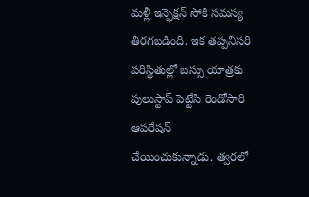మళ్లీ ఇన్ఫెక్షన్ సోకి సమస్య తిరగబడింది. ఇక తప్పనిసరి పరిస్థితుల్లో బస్సు యాత్రకు పులుస్టాప్ పెట్టేసి రెండోసారి ఆపరేషన్ చేయించుకున్నాడు. త్వరలో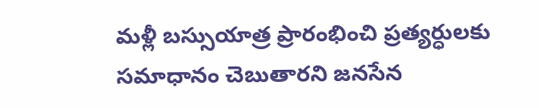మళ్లీ బస్సుయాత్ర ప్రారంభించి ప్రత్యర్ధులకు సమాధానం చెబుతారని జనసేన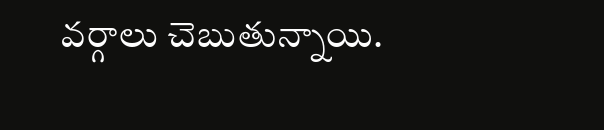వర్గాలు చెబుతున్నాయి.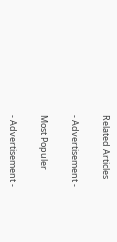Related Articles

- Advertisement -

Most Populer

- Advertisement -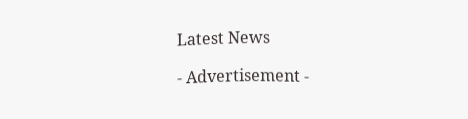Latest News

- Advertisement -